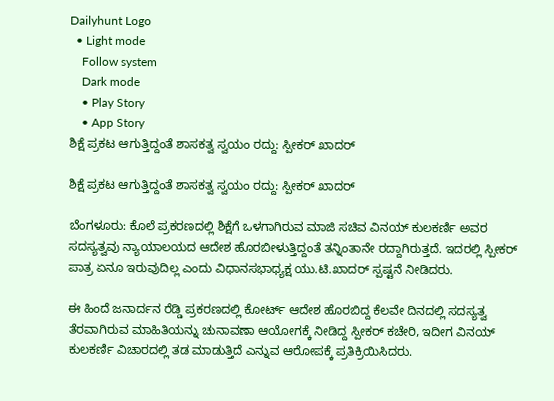Dailyhunt Logo
  • Light mode
    Follow system
    Dark mode
    • Play Story
    • App Story
ಶಿಕ್ಷೆ ಪ್ರಕಟ ಆಗುತ್ತಿದ್ದಂತೆ ಶಾಸಕತ್ವ ಸ್ವಯಂ ರದ್ದು: ಸ್ಪೀಕರ್‌ ಖಾದರ್‌

ಶಿಕ್ಷೆ ಪ್ರಕಟ ಆಗುತ್ತಿದ್ದಂತೆ ಶಾಸಕತ್ವ ಸ್ವಯಂ ರದ್ದು: ಸ್ಪೀಕರ್‌ ಖಾದರ್‌

ಬೆಂಗಳೂರು: ಕೊಲೆ ಪ್ರಕರಣದಲ್ಲಿ ಶಿಕ್ಷೆಗೆ ಒಳಗಾಗಿರುವ ಮಾಜಿ ಸಚಿವ ವಿನಯ್ ಕುಲಕರ್ಣಿ ಅವರ ಸದಸ್ಯತ್ವವು ನ್ಯಾಯಾಲಯದ ಆದೇಶ ಹೊರಬೀಳುತ್ತಿದ್ದಂತೆ ತನ್ನಿಂತಾನೇ ರದ್ದಾಗಿರುತ್ತದೆ. ಇದರಲ್ಲಿ ಸ್ಪೀಕರ್‌ ಪಾತ್ರ ಏನೂ ಇರುವುದಿಲ್ಲ ಎಂದು ವಿಧಾನಸಭಾಧ್ಯಕ್ಷ ಯು.ಟಿ.ಖಾದರ್ ಸ್ಪಷ್ಟನೆ ನೀಡಿದರು.

ಈ ಹಿಂದೆ ಜನಾರ್ದನ ರೆಡ್ಡಿ ಪ್ರಕರಣದಲ್ಲಿ ಕೋರ್ಟ್‌ ಆದೇಶ ಹೊರಬಿದ್ದ ಕೆಲವೇ ದಿನದಲ್ಲಿ ಸದಸ್ಯತ್ವ ತೆರವಾಗಿರುವ ಮಾಹಿತಿಯನ್ನು ಚುನಾವಣಾ ಆಯೋಗಕ್ಕೆ ನೀಡಿದ್ದ ಸ್ಪೀಕರ್ ಕಚೇರಿ, ಇದೀಗ ವಿನಯ್ ಕುಲಕರ್ಣಿ ವಿಚಾರದಲ್ಲಿ ತಡ ಮಾಡುತ್ತಿದೆ ಎನ್ನುವ ಆರೋಪಕ್ಕೆ ಪ್ರತಿಕ್ರಿಯಿಸಿದರು.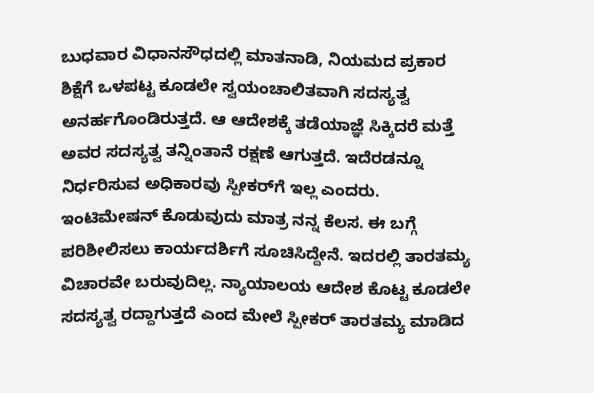ಬುಧವಾರ ವಿಧಾನಸೌಧದಲ್ಲಿ ಮಾತನಾಡಿ, ನಿಯಮದ ಪ್ರಕಾರ ಶಿಕ್ಷೆಗೆ ಒಳಪಟ್ಟ ಕೂಡಲೇ ಸ್ವಯಂಚಾಲಿತವಾಗಿ ಸದಸ್ಯತ್ವ ಅನರ್ಹಗೊಂಡಿರುತ್ತದೆ. ಆ ಆದೇಶಕ್ಕೆ ತಡೆಯಾಜ್ಞೆ ಸಿಕ್ಕಿದರೆ ಮತ್ತೆ ಅವರ ಸದಸ್ಯತ್ವ ತನ್ನಿಂತಾನೆ ರಕ್ಷಣೆ ಆಗುತ್ತದೆ. ಇದೆರಡನ್ನೂ ನಿರ್ಧರಿಸುವ ಅಧಿಕಾರವು ಸ್ಪೀಕರ್‌ಗೆ ಇಲ್ಲ ಎಂದರು. ಇಂಟಿಮೇಷನ್ ಕೊಡುವುದು ಮಾತ್ರ ನನ್ನ ಕೆಲಸ. ಈ ಬಗ್ಗೆ ಪರಿಶೀಲಿಸಲು ಕಾರ್ಯದರ್ಶಿಗೆ ಸೂಚಿಸಿದ್ದೇನೆ. ಇದರಲ್ಲಿ ತಾರತಮ್ಯ ವಿಚಾರವೇ ಬರುವುದಿಲ್ಲ. ನ್ಯಾಯಾಲಯ ಆದೇಶ ಕೊಟ್ಟ ಕೂಡಲೇ ಸದಸ್ಯತ್ವ ರದ್ದಾಗುತ್ತದೆ ಎಂದ ಮೇಲೆ ಸ್ಪೀಕರ್‌ ತಾರತಮ್ಯ ಮಾಡಿದ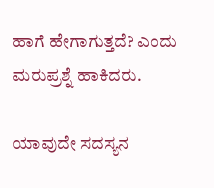ಹಾಗೆ ಹೇಗಾಗುತ್ತದೆ? ಎಂದು ಮರುಪ್ರಶ್ನೆ ಹಾಕಿದರು.

ಯಾವುದೇ ಸದಸ್ಯನ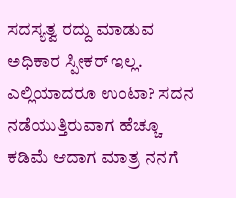ಸದಸ್ಯತ್ವ ರದ್ದು ಮಾಡುವ ಅಧಿಕಾರ ಸ್ಪೀಕರ್‌ ಇಲ್ಲ. ಎಲ್ಲಿಯಾದರೂ ಉಂಟಾ? ಸದನ ನಡೆಯುತ್ತಿರುವಾಗ ಹೆಚ್ಚೂ  ಕಡಿಮೆ ಆದಾಗ ಮಾತ್ರ ನನಗೆ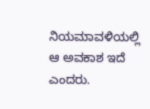ನಿಯಮಾವಳಿಯಲ್ಲಿ ಆ ಅವಕಾಶ ಇದೆ ಎಂದರು.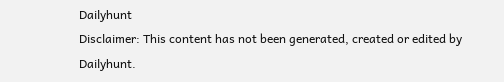Dailyhunt
Disclaimer: This content has not been generated, created or edited by Dailyhunt.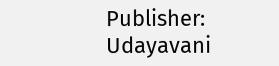Publisher: Udayavani